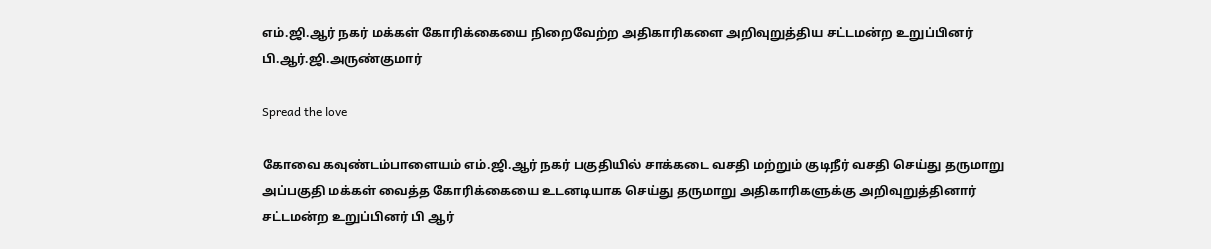எம்.ஜி.ஆர் நகர் மக்கள் கோரிக்கையை நிறைவேற்ற அதிகாரிகளை அறிவுறுத்திய சட்டமன்ற உறுப்பினர் பி.ஆர்.ஜி.அருண்குமார்

Spread the love

கோவை கவுண்டம்பாளையம் எம்.ஜி.ஆர் நகர் பகுதியில் சாக்கடை வசதி மற்றும் குடிநீர் வசதி செய்து தருமாறு அப்பகுதி மக்கள் வைத்த கோரிக்கையை உடனடியாக செய்து தருமாறு அதிகாரிகளுக்கு அறிவுறுத்தினார் சட்டமன்ற உறுப்பினர் பி ஆர்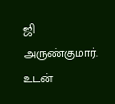ஜி அருண்குமார். உடன்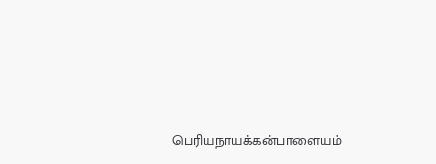பெரியநாயக்கன்பாளையம்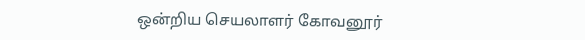ஒன்றிய செயலாளர் கோவனூர்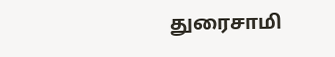துரைசாமி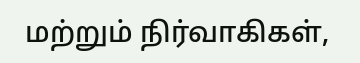மற்றும் நிர்வாகிகள்,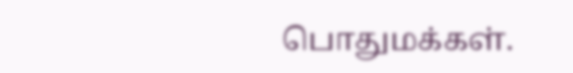பொதுமக்கள்.